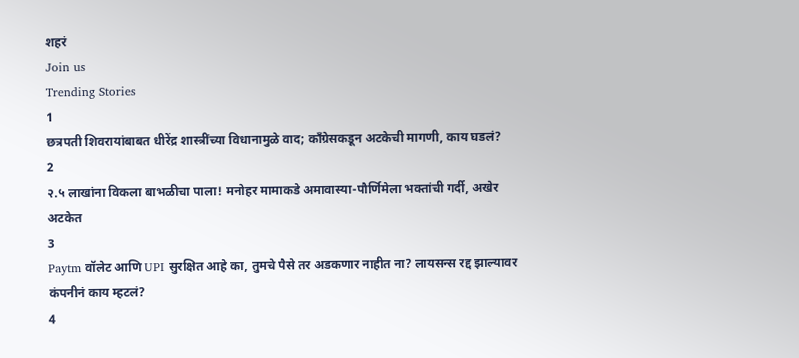शहरं
Join us
Trending Stories
1
छत्रपती शिवरायांबाबत धीरेंद्र शास्त्रींच्या विधानामुळे वाद; काँग्रेसकडून अटकेची मागणी, काय घडलं?
2
२.५ लाखांना विकला बाभळीचा पाला! मनोहर मामाकडे अमावास्या-पौर्णिमेला भक्तांची गर्दी, अखेर अटकेत
3
Paytm वॉलेट आणि UPI सुरक्षित आहे का, तुमचे पैसे तर अडकणार नाहीत ना? लायसन्स रद्द झाल्यावर कंपनीनं काय म्हटलं?
4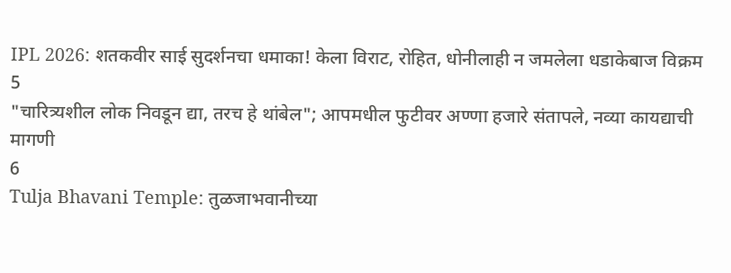IPL 2026: शतकवीर साई सुदर्शनचा धमाका! केला विराट, रोहित, धोनीलाही न जमलेला धडाकेबाज विक्रम
5
"चारित्र्यशील लोक निवडून द्या, तरच हे थांबेल"; आपमधील फुटीवर अण्णा हजारे संतापले, नव्या कायद्याची मागणी
6
Tulja Bhavani Temple: तुळजाभवानीच्या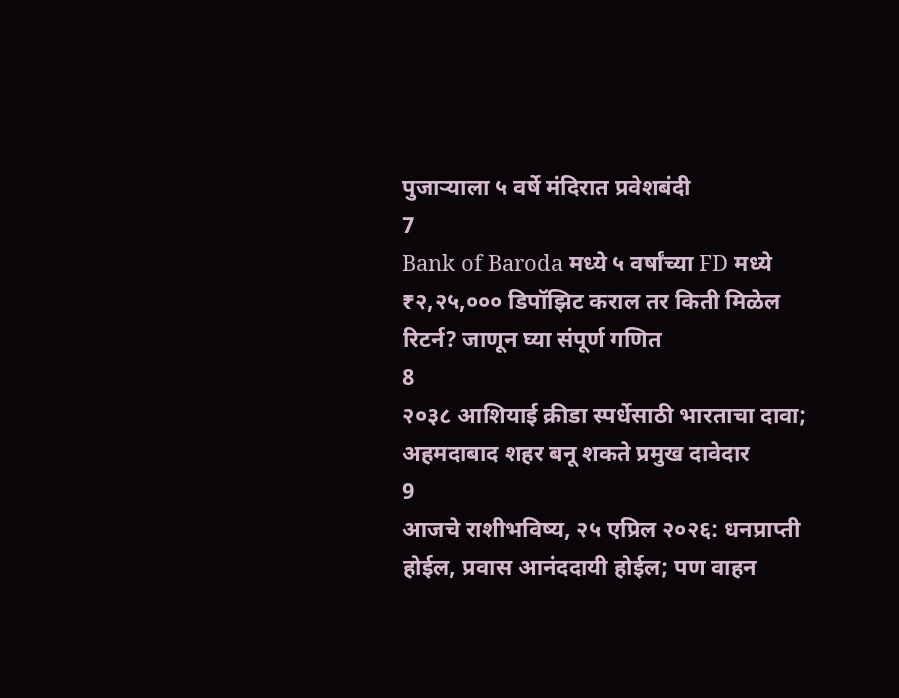पुजाऱ्याला ५ वर्षे मंदिरात प्रवेशबंदी
7
Bank of Baroda मध्ये ५ वर्षांच्या FD मध्ये ₹२,२५,००० डिपॉझिट कराल तर किती मिळेल रिटर्न? जाणून घ्या संपूर्ण गणित
8
२०३८ आशियाई क्रीडा स्पर्धेसाठी भारताचा दावा; अहमदाबाद शहर बनू शकते प्रमुख दावेदार
9
आजचे राशीभविष्य, २५ एप्रिल २०२६: धनप्राप्ती होईल, प्रवास आनंददायी होईल; पण वाहन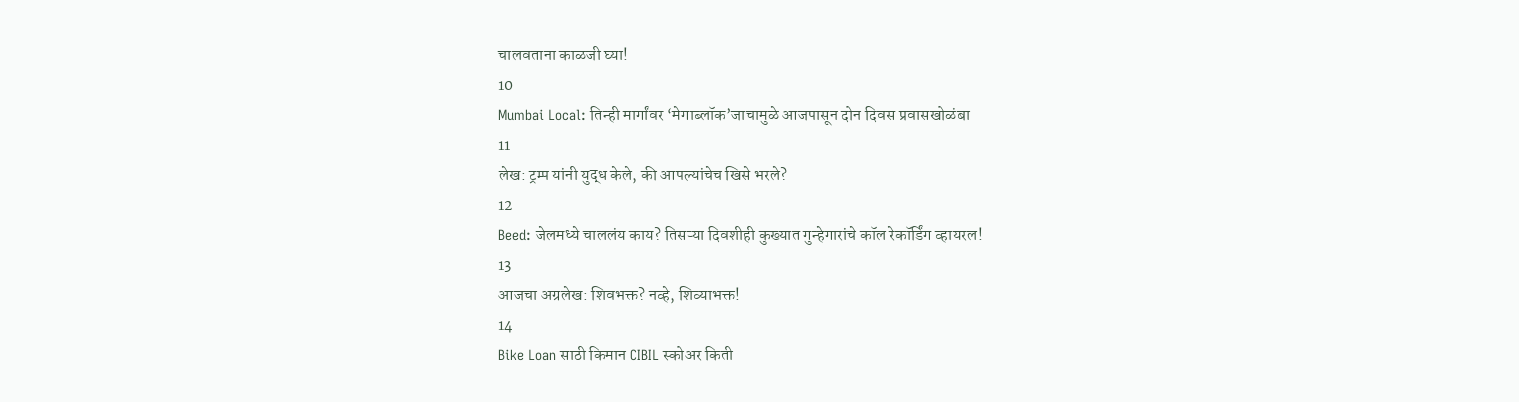चालवताना काळजी घ्या!
10
Mumbai Local: तिन्ही मार्गांवर ‘मेगाब्लॉक’जाचामुळे आजपासून दोन दिवस प्रवासखोळंबा
11
लेख: ट्रम्प यांनी युद्ध केले, की आपल्यांचेच खिसे भरले?
12
Beed: जेलमध्ये चाललंय काय? तिसऱ्या दिवशीही कुख्यात गुन्हेगारांचे कॉल रेकॉर्डिंग व्हायरल!
13
आजचा अग्रलेख: शिवभक्त? नव्हे, शिव्याभक्त!
14
Bike Loan साठी किमान CIBIL स्कोअर किती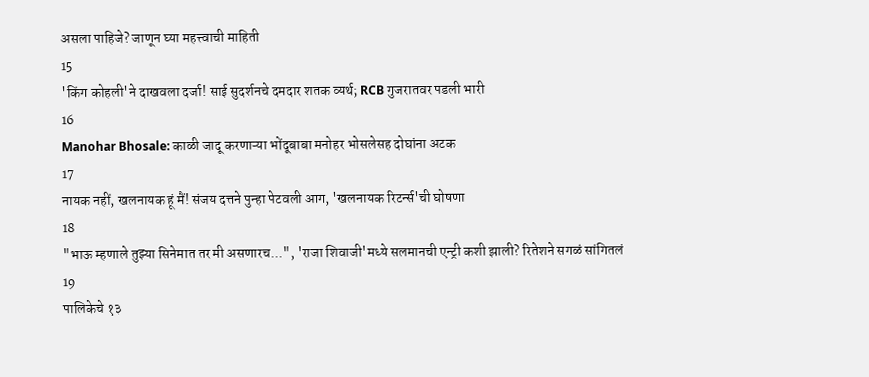असला पाहिजे? जाणून घ्या महत्त्वाची माहिती
15
'किंग कोहली'ने दाखवला दर्जा! साई सुदर्शनचे दमदार शतक व्यर्थ; RCB गुजरातवर पडली भारी
16
Manohar Bhosale: काळी जादू करणाऱ्या भोंदूबाबा मनोहर भोसलेसह दोघांना अटक
17
नायक नहीं, खलनायक हूं मैं! संजय दत्तने पुन्हा पेटवली आग, 'खलनायक रिटर्न्स'ची घोषणा
18
"भाऊ म्हणाले तुझ्या सिनेमात तर मी असणारच...", 'राजा शिवाजी'मध्ये सलमानची एन्ट्री कशी झाली? रितेशने सगळं सांगितलं
19
पालिकेचे १३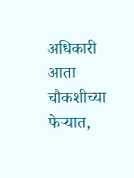अधिकारी आता चौकशीच्या फेऱ्यात,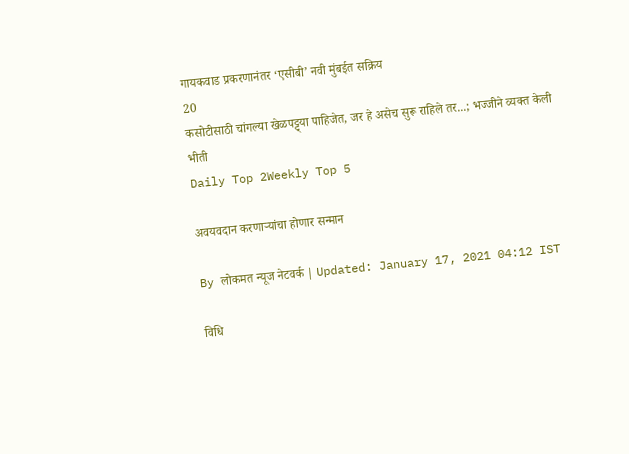गायकवाड प्रकरणानंतर ‘एसीबी’ नवी मुंबईत सक्रिय
20
कसोटीसाठी चांगल्या खेळपट्ट्या पाहिजेत, जर हे असेच सुरू राहिले तर...; भज्जीने व्यक्त केली भीती
Daily Top 2Weekly Top 5

अवयवदान करणाऱ्यांचा होणार सन्मान

By लोकमत न्यूज नेटवर्क | Updated: January 17, 2021 04:12 IST

विधि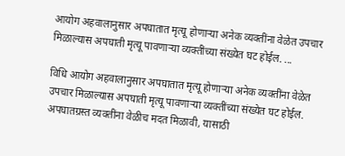आयोग अहवालानुसार अपघातात मृत्यू होणाऱ्या अनेक व्यक्तींना वेळेत उपचार मिळाल्यास अपघाती मृत्यू पावणाऱ्या व्यक्तींच्या संख्येत घट होईल. ...

विधि आयोग अहवालानुसार अपघातात मृत्यू होणाऱ्या अनेक व्यक्तींना वेळेत उपचार मिळाल्यास अपघाती मृत्यू पावणाऱ्या व्यक्तींच्या संख्येत घट होईल. अपघातग्रस्त व्यक्तींना वेळीच मदत मिळावी, यासाठी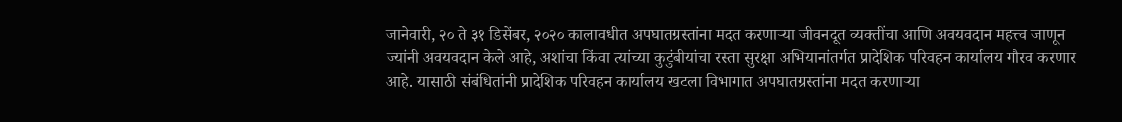जानेवारी, २० ते ३१ डिसेंबर, २०२० कालावधीत अपघातग्रस्तांना मदत करणाऱ्या जीवनदूत व्यक्तींचा आणि अवयवदान महत्त्व जाणून ज्यांनी अवयवदान केले आहे, अशांचा किंवा त्यांच्या कुटुंबीयांचा रस्ता सुरक्षा अभियानांतर्गत प्रादेशिक परिवहन कार्यालय गौरव करणार आहे. यासाठी संबंधितांनी प्रादेशिक परिवहन कार्यालय खटला विभागात अपघातग्रस्तांना मदत करणाऱ्या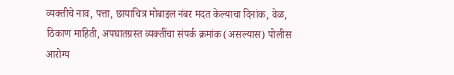व्यक्तीचे नाव, पत्ता, छायाचित्र मोबाइल नंबर मदत केल्याचा दिनांक, वेळ, ठिकाण माहिती, अपघातग्रस्त व्यक्तींचा संपर्क क्रमांक (असल्यास) पोलीस आरोग्य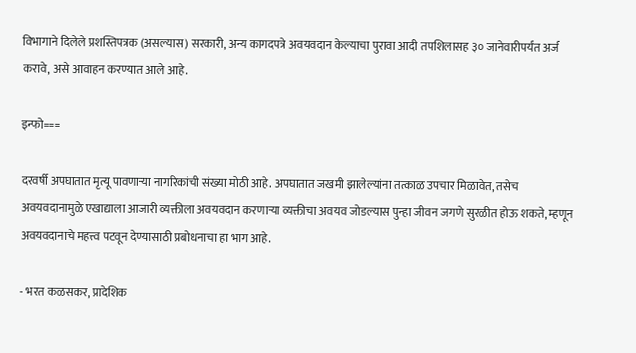विभागाने दिलेले प्रशस्तिपत्रक (असल्यास) सरकारी, अन्य कागदपत्रे अवयवदान केल्याचा पुरावा आदी तपशिलासह ३० जानेवारीपर्यंत अर्ज करावे, असे आवाहन करण्यात आले आहे.

इन्फो===

दरवर्षी अपघातात मृत्यू पावणाऱ्या नागरिकांची संख्या मोठी आहे. अपघातात जखमी झालेल्यांना तत्काळ उपचार मिळावेत, तसेच अवयवदानामुळे एखाद्याला आजारी व्यक्तीला अवयवदान करणाऱ्या व्यक्तीचा अवयव जोडल्यास पुन्हा जीवन जगणे सुरळीत होऊ शकते, म्हणून अवयवदानाचे महत्त्व पटवून देण्यासाठी प्रबोधनाचा हा भाग आहे.

- भरत कळसकर, प्रादेशिक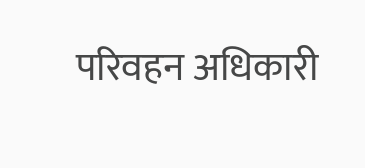परिवहन अधिकारी